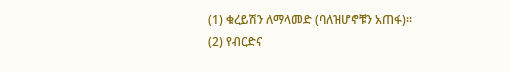(1) ቁረይሽን ለማላመድ (ባለዝሆኖቹን አጠፋ)፡፡
(2) የብርድና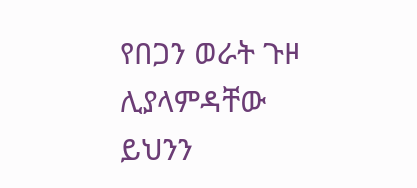የበጋን ወራት ጉዞ ሊያላምዳቸው ይህንን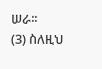ሠራ፡፡
(3) ስለዚህ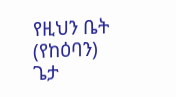የዚህን ቤት (የከዕባን) ጌታ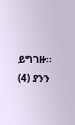ይግገዙ፡፡
(4) ያንን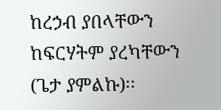ከረኃብ ያበላቸውን ከፍርሃትም ያረካቸውን (ጌታ ያምልኩ)፡፡